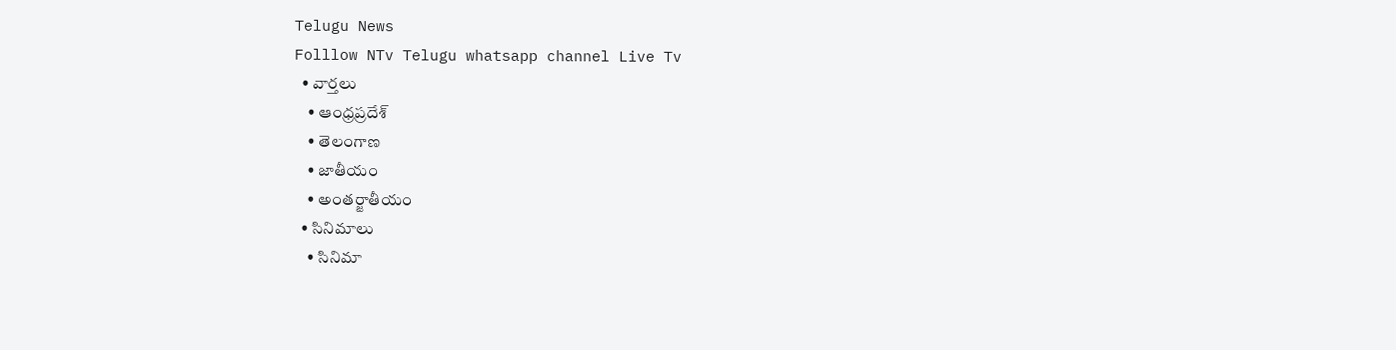Telugu News
Folllow NTv Telugu whatsapp channel Live Tv
  • వార్తలు
    • ఆంధ్రప్రదేశ్
    • తెలంగాణ
    • జాతీయం
    • అంతర్జాతీయం
  • సినిమాలు
    • సినిమా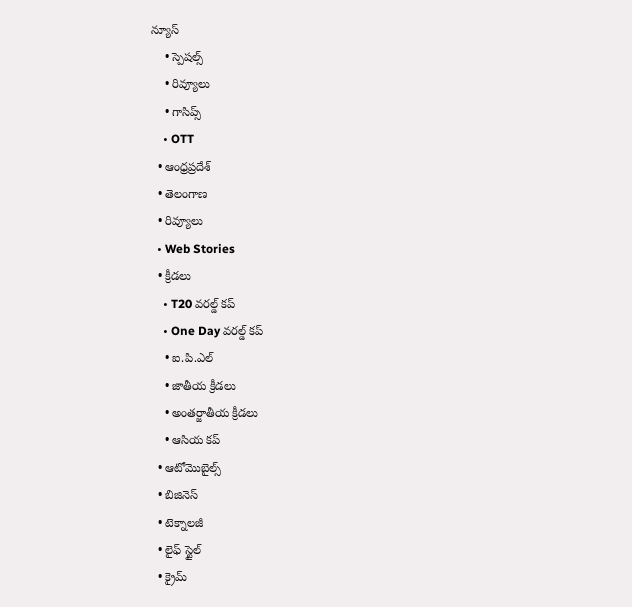న్యూస్
    • స్పెషల్స్
    • రివ్యూలు
    • గాసిప్స్
    • OTT
  • ఆంధ్రప్రదేశ్
  • తెలంగాణ
  • రివ్యూలు
  • Web Stories
  • క్రీడలు
    • T20 వరల్డ్ కప్
    • One Day వరల్డ్ కప్
    • ఐ.పి.ఎల్
    • జాతీయ క్రీడలు
    • అంతర్జాతీయ క్రీడలు
    • ఆసియ కప్
  • ఆటోమొబైల్స్
  • బిజినెస్‌
  • టెక్నాలజీ
  • లైఫ్ స్టైల్
  • క్రైమ్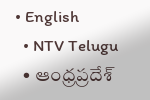• English
  • NTV Telugu
  • ఆంధ్రప్రదేశ్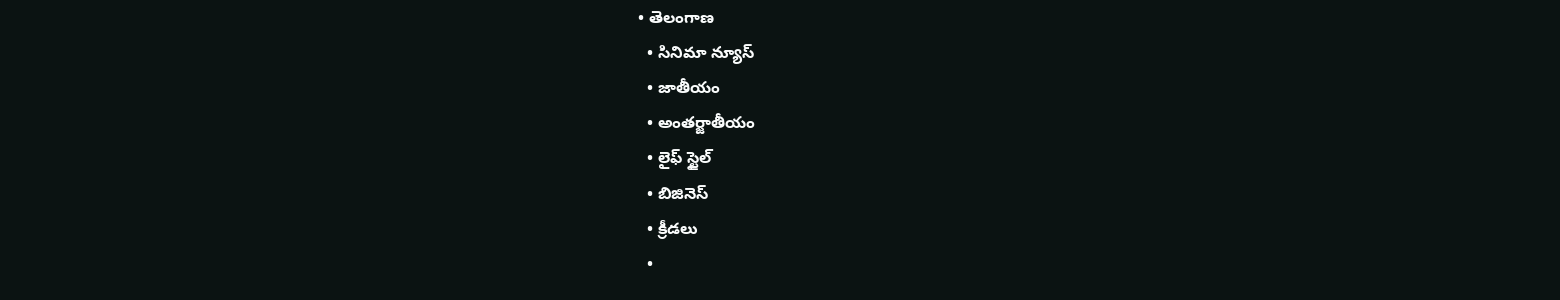• తెలంగాణ
  • సినిమా న్యూస్
  • జాతీయం
  • అంతర్జాతీయం
  • లైఫ్ స్టైల్
  • బిజినెస్‌
  • క్రీడలు
  •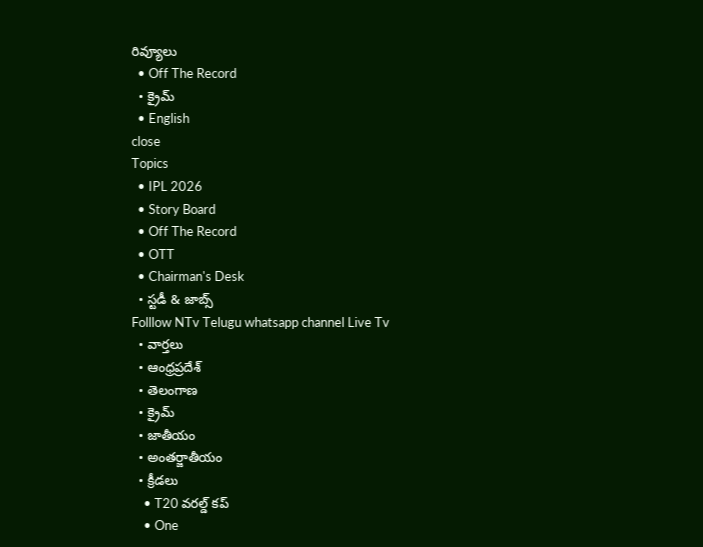రివ్యూలు
  • Off The Record
  • క్రైమ్
  • English
close
Topics
  • IPL 2026
  • Story Board
  • Off The Record
  • OTT
  • Chairman's Desk
  • స్టడీ & జాబ్స్
Folllow NTv Telugu whatsapp channel Live Tv
  • వార్తలు
  • ఆంధ్రప్రదేశ్
  • తెలంగాణ
  • క్రైమ్
  • జాతీయం
  • అంతర్జాతీయం
  • క్రీడలు
    • T20 వరల్డ్ కప్
    • One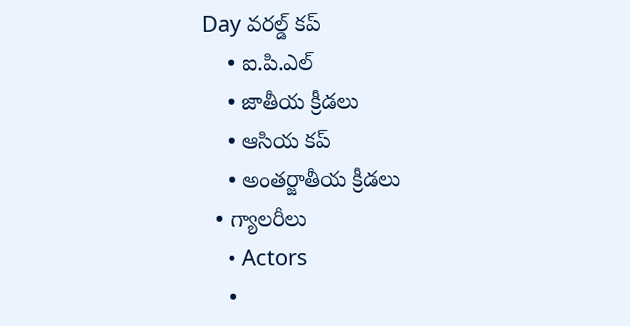Day వరల్డ్ కప్
    • ఐ.పి.ఎల్
    • జాతీయ క్రీడలు
    • ఆసియ కప్
    • అంతర్జాతీయ క్రీడలు
  • గ్యాలరీలు
    • Actors
    •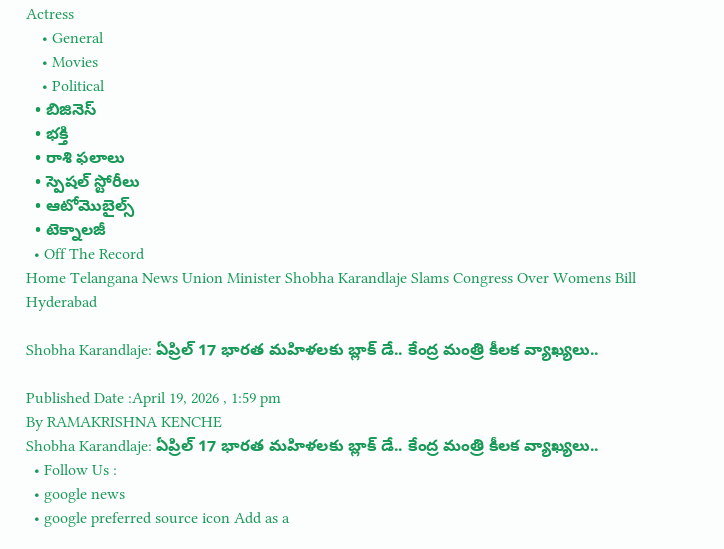Actress
    • General
    • Movies
    • Political
  • బిజినెస్‌
  • భక్తి
  • రాశి ఫలాలు
  • స్పెషల్‌ స్టోరీలు
  • ఆటోమొబైల్స్
  • టెక్నాలజీ
  • Off The Record
Home Telangana News Union Minister Shobha Karandlaje Slams Congress Over Womens Bill Hyderabad

Shobha Karandlaje: ఏప్రిల్ 17 భారత మహిళలకు బ్లాక్ డే.. కేంద్ర మంత్రి కీలక వ్యాఖ్యలు..

Published Date :April 19, 2026 , 1:59 pm
By RAMAKRISHNA KENCHE
Shobha Karandlaje: ఏప్రిల్ 17 భారత మహిళలకు బ్లాక్ డే.. కేంద్ర మంత్రి కీలక వ్యాఖ్యలు..
  • Follow Us :
  • google news
  • google preferred source icon Add as a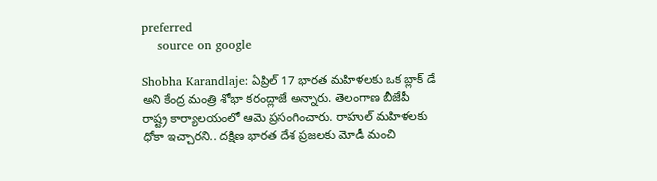preferred
    source on google

Shobha Karandlaje: ఏప్రిల్ 17 భారత మహిళలకు ఒక బ్లాక్ డే అని కేంద్ర మంత్రి శోభా కరంద్లాజే అన్నారు. తెలంగాణ బీజేపీ రాష్ట్ర కార్యాలయంలో ఆమె ప్రసంగించారు. రాహుల్ మహిళలకు ధోకా ఇచ్చారని.. దక్షిణ భారత దేశ ప్రజలకు మోడీ మంచి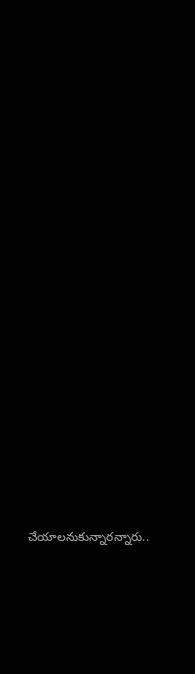చేయాలనుకున్నారన్నారు..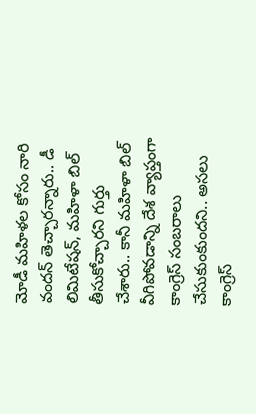మోడీ మహిళల కోసం నారి వందన్ తెచ్చారన్నారు.. డీ లిమిటేషన్, మహిళా బిల్ తీసుకోచ్చారని గుర్తు చేశారు.. కానీ మహిళా బిల్ వీగిపోవడాన్ని దేశ వ్యాప్తంగా కాంగ్రెస్ సంబరాలు చేసుకుంకుందని.. అసలు కాంగ్రెస్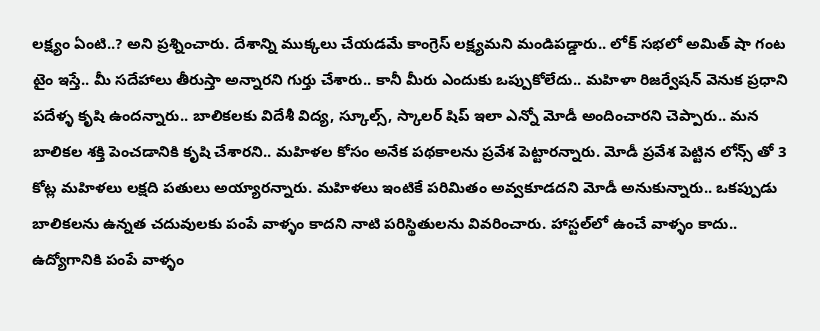లక్ష్యం ఏంటి..? అని ప్రశ్నించారు. దేశాన్ని ముక్కలు చేయడమే కాంగ్రెస్ లక్ష్యమని మండిపడ్డారు.. లోక్ సభలో అమిత్ షా గంట టైం ఇస్తే.. మీ సదేహాలు తీరుస్తా అన్నారని గుర్తు చేశారు.. కానీ మీరు ఎందుకు ఒప్పుకోలేదు.. మహిళా రిజర్వేషన్ వెనుక ప్రధాని పదేళ్ళ కృషి ఉందన్నారు.. బాలికలకు విదేశీ విద్య, స్కూల్స్, స్కాలర్ షిప్ ఇలా ఎన్నో మోడీ అందించారని చెప్పారు.. మన బాలికల శక్తి పెంచడానికి కృషి చేశారని.. మహిళల కోసం అనేక పథకాలను ప్రవేశ పెట్టారన్నారు. మోడీ ప్రవేశ పెట్టిన లోన్స్ తో 3 కోట్ల మహిళలు లక్షది పతులు అయ్యారన్నారు. మహిళలు ఇంటికే పరిమితం అవ్వకూడదని మోడీ అనుకున్నారు.. ఒకప్పుడు బాలికలను ఉన్నత చదువులకు పంపే వాళ్ళం కాదని నాటి పరిస్థితులను వివరించారు. హాస్టల్‌లో ఉంచే వాళ్ళం కాదు.. ఉద్యోగానికి పంపే వాళ్ళం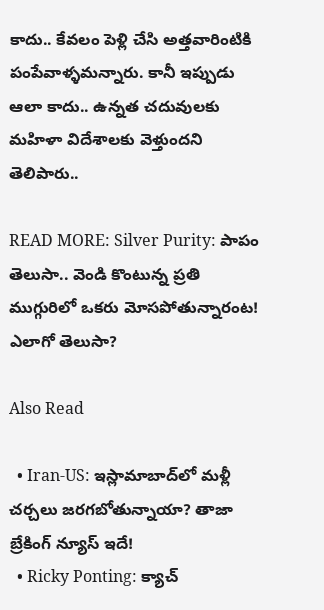కాదు.. కేవలం పెళ్లి చేసి అత్తవారింటికి పంపేవాళ్ళమన్నారు. కానీ ఇప్పుడు ఆలా కాదు.. ఉన్నత చదువులకు మహిళా విదేశాలకు వెళ్తుందని తెలిపారు..

READ MORE: Silver Purity: పాపం తెలుసా.. వెండి కొంటున్న ప్రతి ముగ్గురిలో ఒకరు మోసపోతున్నారంట! ఎలాగో తెలుసా?

Also Read

  • Iran-US: ఇస్లామాబాద్‌లో మళ్లీ చర్చలు జరగబోతున్నాయా? తాజా బ్రేకింగ్ న్యూస్ ఇదే!
  • Ricky Ponting: క్యాచ్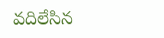వదిలేసిన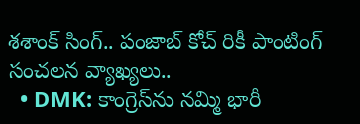శశాంక్ సింగ్.. పంజాబ్ కోచ్ రికీ పాంటింగ్ సంచలన వ్యాఖ్యలు..
  • DMK: కాంగ్రెస్‌ను నమ్మి భారీ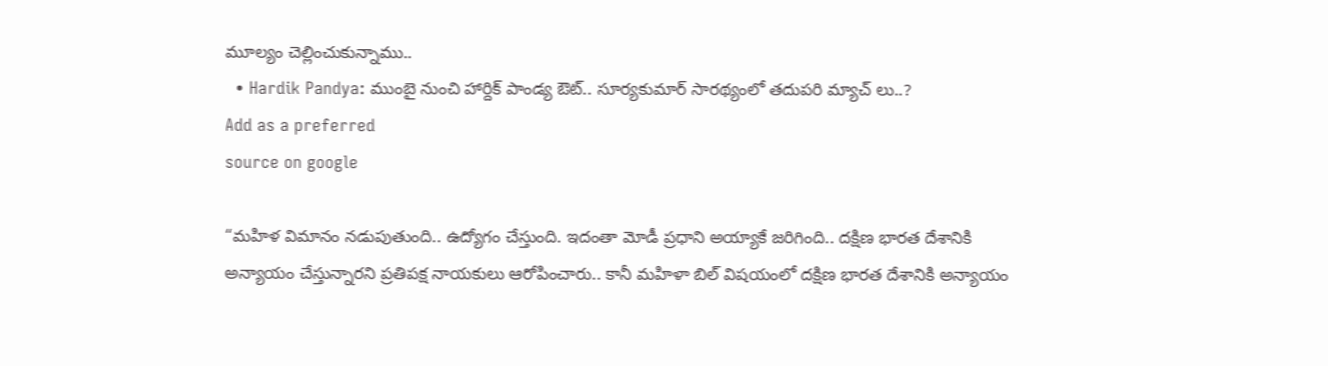మూల్యం చెల్లించుకున్నాము..
  • Hardik Pandya: ముంబై నుంచి హార్దిక్ పాండ్య ఔట్.. సూర్యకుమార్ సారథ్యంలో తదుపరి మ్యాచ్ లు..?
Add as a preferred
source on google

“మహిళ విమానం నడుపుతుంది.. ఉద్యోగం చేస్తుంది. ఇదంతా మోడీ ప్రధాని అయ్యాకే జరిగింది.. దక్షిణ భారత దేశానికి అన్యాయం చేస్తున్నారని ప్రతిపక్ష నాయకులు ఆరోపించారు.. కానీ మహిళా బిల్ విషయంలో దక్షిణ భారత దేశానికి అన్యాయం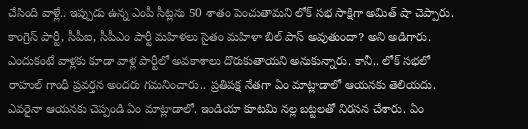చేసింది వాళ్లే.. ఇప్పుడు ఉన్న ఎంపీ సీట్లను 50 శాతం పెంచుతామని లోక్ సభ సాక్షిగా అమిత్ షా చెప్పారు. కాంగ్రెస్ పార్టీ, సీపీఐ, సీపీఎం పార్టీ మహిళలు సైతం మహిళా బిల్ పాస్ అవుతుందా? అని అడిగారు. ఎందుకంటే వాళ్లకు కూడా వాళ్ల పార్టీలో అవకాశాలు దొరుకుతాయని అనుకున్నారు. కానీ.. లోక్ సభలో రాహుల్ గాంధీ ప్రవర్తన అందరు గమనించారు.. ప్రతిపక్ష నేతగా ఏం మాట్లాడాలో ఆయనకు తెలియదు. ఎవరైనా ఆయనకు చెప్పండి ఏం మాట్లాడాలో. ఇండియా కూటమి నల్ల బట్టలతో నిరసన చేశారు. ఏం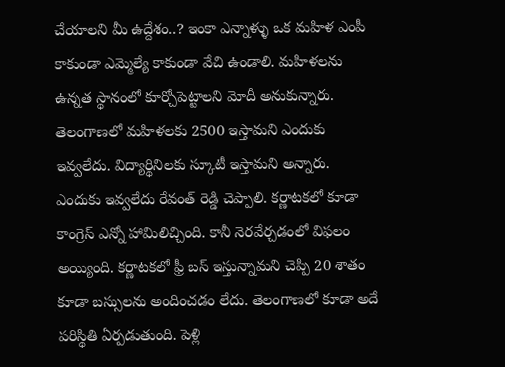చేయాలని మీ ఉద్దేశం..? ఇంకా ఎన్నాళ్ళు ఒక మహిళ ఎంపీ కాకుండా ఎమ్మెల్యే కాకుండా వేచి ఉండాలి. మహిళలను ఉన్నత స్థానంలో కూర్చోపెట్టాలని మోదీ అనుకున్నారు. తెలంగాణలో మహిళలకు 2500 ఇస్తామని ఎందుకు ఇవ్వలేదు. విద్యార్థినిలకు స్కూటీ ఇస్తామని అన్నారు. ఎందుకు ఇవ్వలేదు రేవంత్ రెడ్డి చెప్పాలి. కర్ణాటకలో కూడా కాంగ్రెస్ ఎన్నో హామిలిచ్చింది. కానీ నెరవేర్చడంలో విఫలం అయ్యింది. కర్ణాటకలో ఫ్రీ బస్ ఇస్తున్నామని చెప్పి 20 శాతం కూడా బస్సులను అందించడం లేదు. తెలంగాణలో కూడా అదే పరిస్థితి ఏర్పడుతుంది. పెళ్లి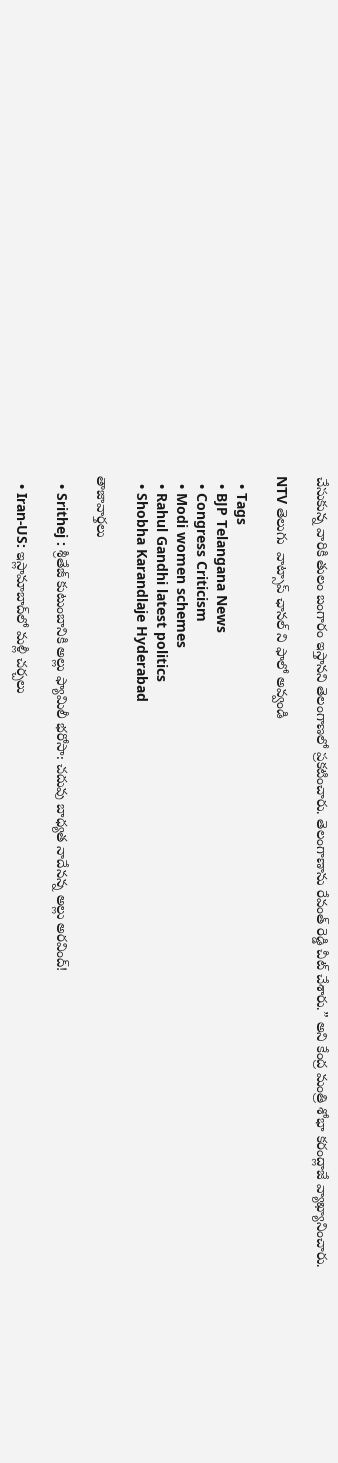చేసుకున్న వారికి తులం బంగారం ఇస్తానని తెలంగాణలో ప్రకటించారు. తెలంగాణాను రేవంత్ రెడ్డి చీట్ చేశారు.” అని కేంద్ర మంత్రి శోభా కరంద్లాజే వ్యాఖ్యానించారు.

NTV తెలుగు  వాట్సాప్ ఛానల్ ని ఫాలో అవ్వండి

  • Tags
  • BJP Telangana News
  • Congress Criticism
  • Modi women schemes
  • Rahul Gandhi latest politics
  • Shobha Karandlaje Hyderabad

తాజావార్తలు

  • Srithej : శ్రీతేజ్ కుటుంబానికి అల్లు ఫ్యామిలీ భరోసా: చదువు బాధ్యత నాదేనన్న అల్లు అరవింద్!

  • Iran-US: ఇస్లామాబాద్‌లో మళ్లీ చర్చలు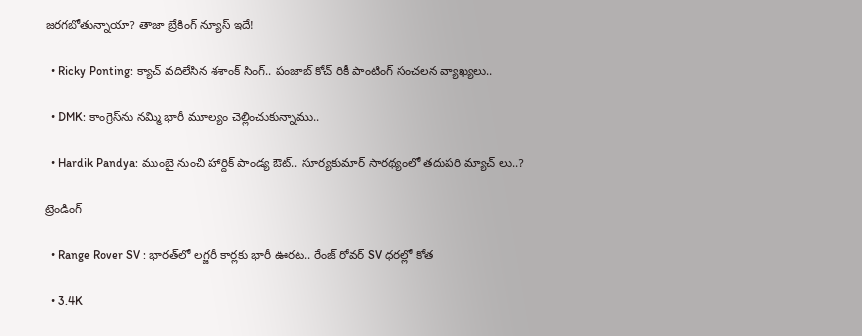జరగబోతున్నాయా? తాజా బ్రేకింగ్ న్యూస్ ఇదే!

  • Ricky Ponting: క్యాచ్ వదిలేసిన శశాంక్ సింగ్.. పంజాబ్ కోచ్ రికీ పాంటింగ్ సంచలన వ్యాఖ్యలు..

  • DMK: కాంగ్రెస్‌ను నమ్మి భారీ మూల్యం చెల్లించుకున్నాము..

  • Hardik Pandya: ముంబై నుంచి హార్దిక్ పాండ్య ఔట్.. సూర్యకుమార్ సారథ్యంలో తదుపరి మ్యాచ్ లు..?

ట్రెండింగ్‌

  • Range Rover SV : భారత్‌లో లగ్జరీ కార్లకు భారీ ఊరట.. రేంజ్ రోవర్ SV ధరల్లో కోత

  • 3.4K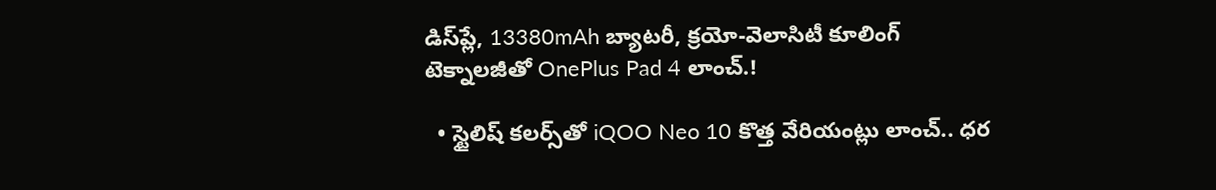డిస్‌ప్లే, 13380mAh బ్యాటరీ, క్రయో-వెలాసిటీ కూలింగ్ టెక్నాలజీతో OnePlus Pad 4 లాంచ్.!

  • స్టైలిష్ కలర్స్‌తో iQOO Neo 10 కొత్త వేరియంట్లు లాంచ్.. ధర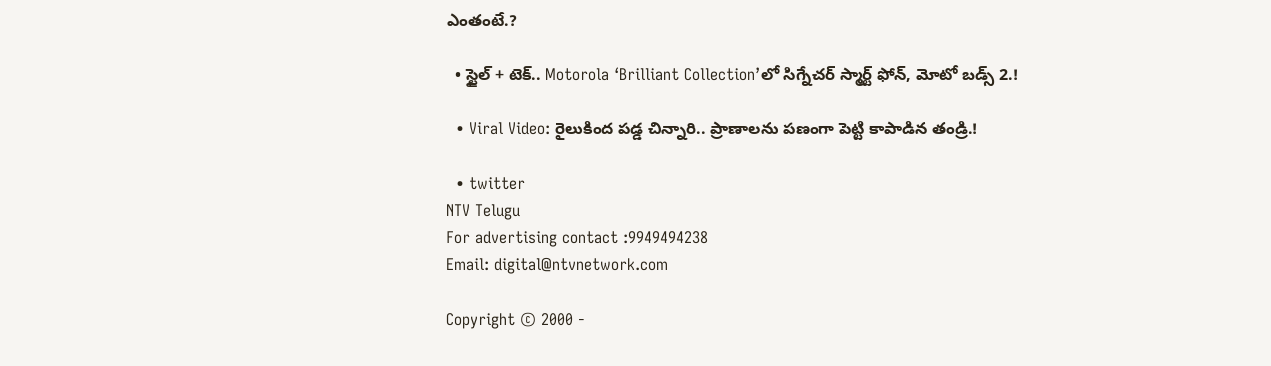ఎంతంటే.?

  • స్టైల్ + టెక్.. Motorola ‘Brilliant Collection’లో సిగ్నేచర్ స్మార్ట్ ఫోన్, మోటో బడ్స్ 2.!

  • Viral Video: రైలుకింద పడ్డ చిన్నారి.. ప్రాణాలను పణంగా పెట్టి కాపాడిన తండ్రి.!

  • twitter
NTV Telugu
For advertising contact :9949494238
Email: digital@ntvnetwork.com

Copyright © 2000 -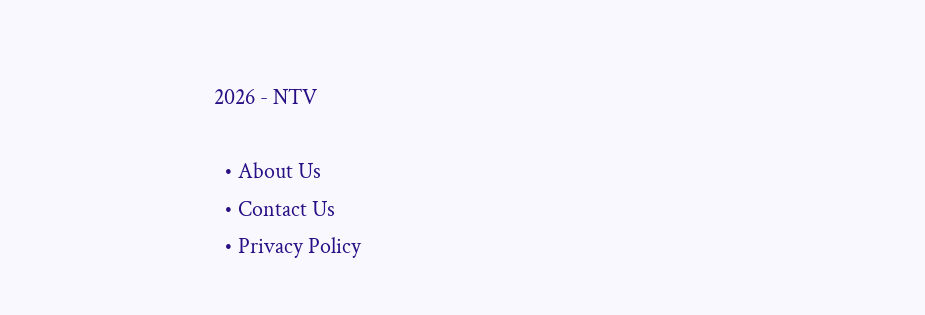2026 - NTV

  • About Us
  • Contact Us
  • Privacy Policy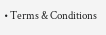• Terms & Conditions